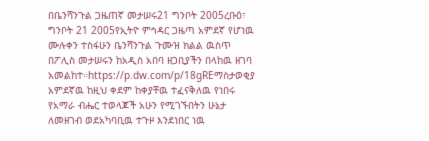በቤንሻንጉል ጋዜጠኛ መታሠሩ21 ግንቦት 2005ረቡዕ፣ ግንቦት 21 2005የኢትዮ ምኅዳር ጋዜጣ አምደኛ የሆነዉ ሙሉቀን ተስፋሁን ቤንሻንጉል ጉሙዝ ክልል ዉስጥ በፖሊስ መታሠሩን ከአዲስ አበባ ዘጋቢያችን በላከዉ ዘገባ አመልከተ።https://p.dw.com/p/18gREማስታወቂያ አምደኛዉ ከዚህ ቀደም ከቀያቸዉ ተፈናቅለዉ የነበሩ የአማራ ብሔር ተወላጆች አሁን የሚገኙበትን ሁኔታ ለመዘገብ ወደአካባቢዉ ተጉዞ እንደነበር ነዉ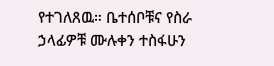የተገለጸዉ። ቤተሰቦቹና የስራ ኃላፊዎቹ ሙሉቀን ተስፋሁን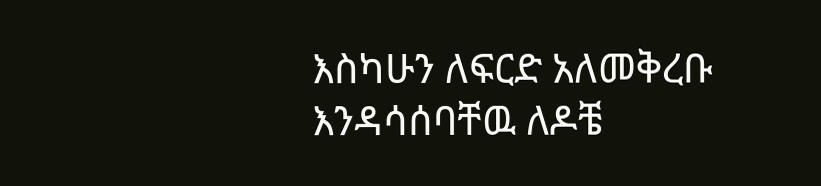እስካሁን ለፍርድ አለመቅረቡ እንዳሳሰባቸዉ ለዶቼ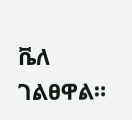ቬለ ገልፀዋል።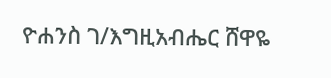ዮሐንስ ገ/እግዚአብሔር ሸዋዬ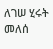ለገሠ ሂሩት መለሰ